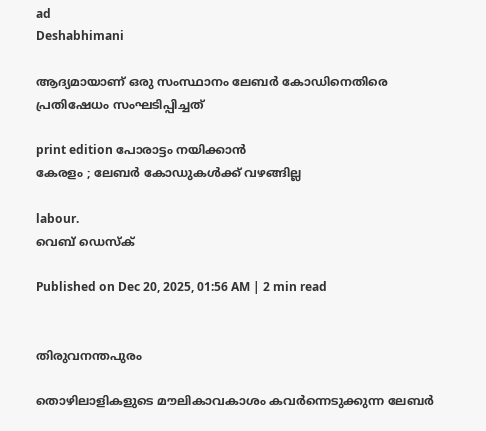ad
Deshabhimani

ആദ്യമായാണ്‌ ഒരു സംസ്ഥാനം ലേബർ കോഡിനെതിരെ
പ്രതിഷേധം സംഘടിപ്പിച്ചത്‌

print edition പോരാട്ടം നയിക്കാൻ
കേരളം ; ലേബർ കോഡുകൾക്ക്‌ വഴങ്ങില്ല

labour.
വെബ് ഡെസ്ക്

Published on Dec 20, 2025, 01:56 AM | 2 min read


തിരുവനന്തപുരം

തൊഴിലാളികളുടെ മൗലികാവകാശം കവര്‍ന്നെടുക്കുന്ന ലേബർ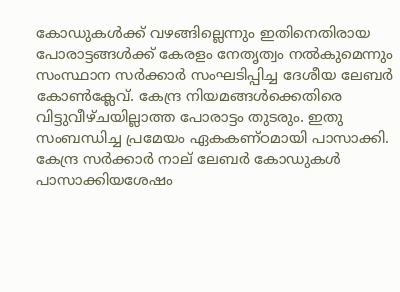കോഡുകൾക്ക്‌ വഴങ്ങില്ലെന്നും ഇതിനെതിരായ പോരാട്ടങ്ങൾക്ക്‌ കേരളം നേതൃത്വം നൽകുമെന്നും സംസ്ഥാന സർക്കാർ സംഘടിപ്പിച്ച ദേശീയ ലേബർ കോൺക്ലേവ്‌. കേന്ദ്ര നിയമങ്ങള്‍ക്കെതിരെ വിട്ടുവീഴ്‌ചയില്ലാത്ത പോരാട്ടം തുടരും. ഇതു സംബന്ധിച്ച പ്രമേയം ഏകകണ്ഠമായി പാസാക്കി. കേന്ദ്ര സർക്കാർ നാല്‌ ലേബർ കോഡുകൾ പാസാക്കിയശേഷം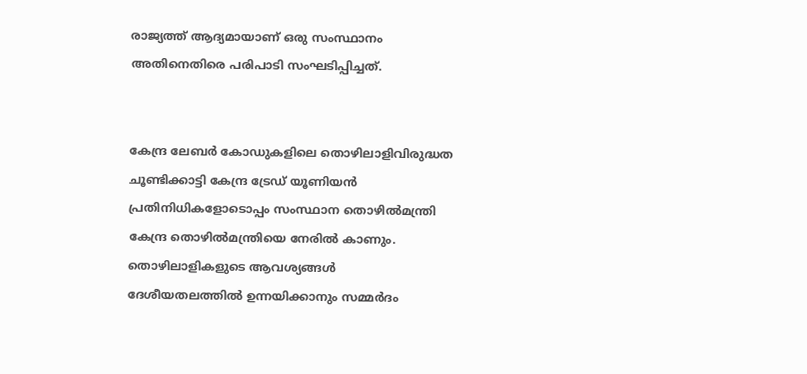രാജ്യത്ത്‌ ആദ്യമായാണ്‌ ഒരു സംസ്ഥാനം അതിനെതിരെ പരിപാടി സംഘടിപ്പിച്ചത്‌.


കേന്ദ്ര ലേബര്‍ കോഡുകളിലെ തൊഴിലാളിവിരുദ്ധത ചൂണ്ടിക്കാട്ടി കേന്ദ്ര ട്രേഡ് യൂണിയന്‍ പ്രതിനിധികളോടൊപ്പം സംസ്ഥാന തൊഴില്‍മന്ത്രി കേന്ദ്ര തൊഴിൽമന്ത്രിയെ നേരിൽ കാണും. തൊഴിലാളികളുടെ ആവശ്യങ്ങള്‍ ദേശീയതലത്തില്‍ ഉന്നയിക്കാനും സമ്മര്‍ദം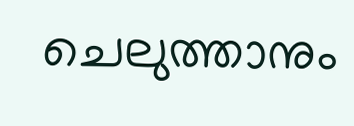ചെലുത്താനും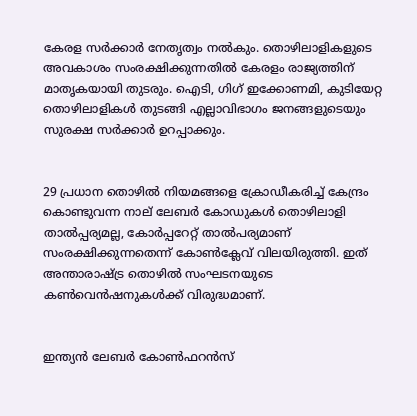കേരള സര്‍ക്കാര്‍ നേതൃത്വം നല്‍കും. തൊഴിലാളികളുടെ അവകാശം സംരക്ഷിക്കുന്നതില്‍ കേരളം രാജ്യത്തിന്‌ മാതൃകയായി തുടരും. ഐടി, ഗിഗ് ഇക്കോണമി, കുടിയേറ്റ തൊഴിലാളികള്‍ തുടങ്ങി എല്ലാവിഭാഗം ജനങ്ങളുടെയും സുരക്ഷ സര്‍ക്കാര്‍ ഉറപ്പാക്കും.


29 പ്രധാന തൊഴില്‍ നിയമങ്ങളെ ക്രോഡീകരിച്ച് കേന്ദ്രം കൊണ്ടുവന്ന നാല് ലേബര്‍ കോഡുകള്‍ തൊഴിലാളി താല്‍പ്പര്യമല്ല, കോര്‍പ്പറേറ്റ്‌ താല്‍പര്യമാണ് സംരക്ഷിക്കുന്നതെന്ന്‌ കോൺക്ലേവ്‌ വിലയിരുത്തി. ഇത് അന്താരാഷ്‌ട്ര തൊഴില്‍ സംഘടനയുടെ കണ്‍വെന്‍ഷനുകള്‍ക്ക് വിരുദ്ധമാണ്.


ഇന്ത്യന്‍ ലേബര്‍ കോണ്‍ഫറന്‍സ്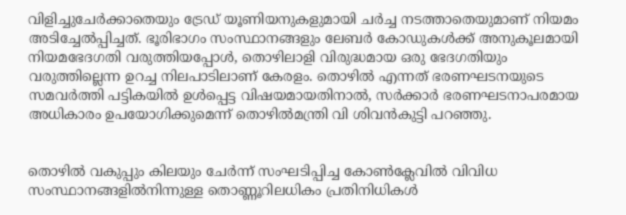വിളിച്ചുചേര്‍ക്കാതെയും ട്രേഡ് യൂണിയനുകളുമായി ചര്‍ച്ച നടത്താതെയുമാണ് നിയമം അടിച്ചേല്‍പ്പിച്ചത്. ഭൂരിഭാഗം സംസ്ഥാനങ്ങളും ലേബര്‍ കോഡുകള്‍ക്ക് അനുകൂലമായി നിയമഭേദഗതി വരുത്തിയപ്പോള്‍, തൊഴിലാളി വിരുദ്ധമായ ഒരു ഭേദഗതിയും വരുത്തില്ലെന്ന ഉറച്ച നിലപാടിലാണ് കേരളം. തൊഴില്‍ എന്നത് ഭരണഘടനയുടെ സമവർത്തി പട്ടികയിൽ ഉള്‍പ്പെട്ട വിഷയമായതിനാല്‍, സര്‍ക്കാര്‍ ഭരണഘടനാപരമായ അധികാരം ഉപയോഗിക്കുമെന്ന്‌ തൊഴിൽമന്ത്രി വി ശിവൻകുട്ടി പറഞ്ഞു.


തൊഴിൽ വകുപ്പും കിലയും ചേർന്ന്‌ സംഘടിപ്പിച്ച കോൺക്ലേവിൽ വിവിധ സംസ്ഥാനങ്ങളിൽനിന്നുള്ള തൊണ്ണൂറിലധികം പ്രതിനിധികൾ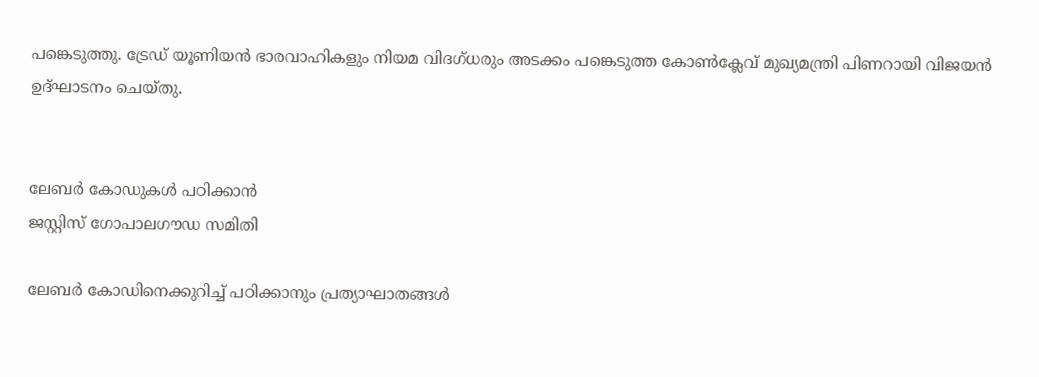പങ്കെടുത്തു. ട്രേഡ്‌ യൂണിയൻ ഭാരവാഹികളും നിയമ വിദഗ്‌ധരും അടക്കം പങ്കെടുത്ത കോൺക്ലേവ്‌ മുഖ്യമന്ത്രി പിണറായി വിജയൻ ഉദ്‌ഘാടനം ചെയ്‌തു.


ലേബർ കോഡുകൾ പഠിക്കാൻ
ജസ്റ്റിസ് ഗോപാലഗൗഡ സമിതി

ലേബർ കോഡിനെക്കുറിച്ച് പഠിക്കാനും പ്രത്യാഘാതങ്ങൾ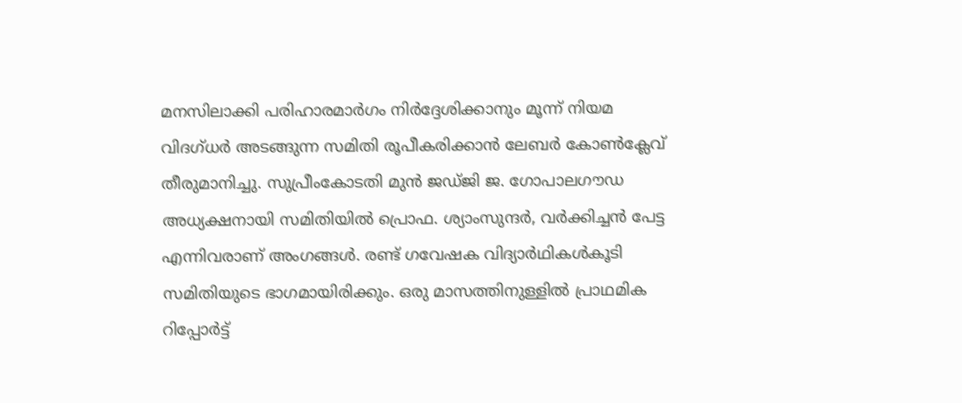മനസിലാക്കി പരിഹാരമാർഗം നിർദ്ദേശിക്കാനും മൂന്ന് നിയമ വിദഗ്ധർ അടങ്ങുന്ന സമിതി രൂപീകരിക്കാൻ ലേബർ കോൺക്ലേവ് തീരുമാനിച്ചു. സുപ്രീംകോടതി മുൻ ജഡ്‌ജി ജ. ഗോപാലഗൗഡ അധ്യക്ഷനായി സമിതിയിൽ പ്രൊഫ. ശ്യാംസുന്ദർ, വർക്കിച്ചൻ പേട്ട എന്നിവരാണ്‌ അംഗങ്ങൾ. രണ്ട് ഗവേഷക വിദ്യാർഥികൾകൂടി സമിതിയുടെ ഭാഗമായിരിക്കും. ഒരു മാസത്തിനുള്ളിൽ പ്രാഥമിക റിപ്പോർട്ട്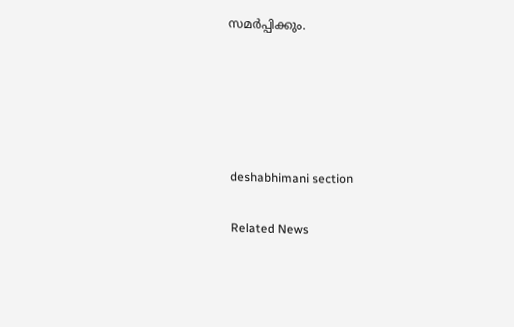സമർപ്പിക്കും.





deshabhimani section

Related News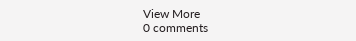View More
0 comments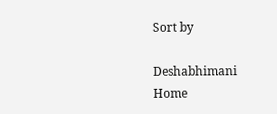Sort by

Deshabhimani
Home